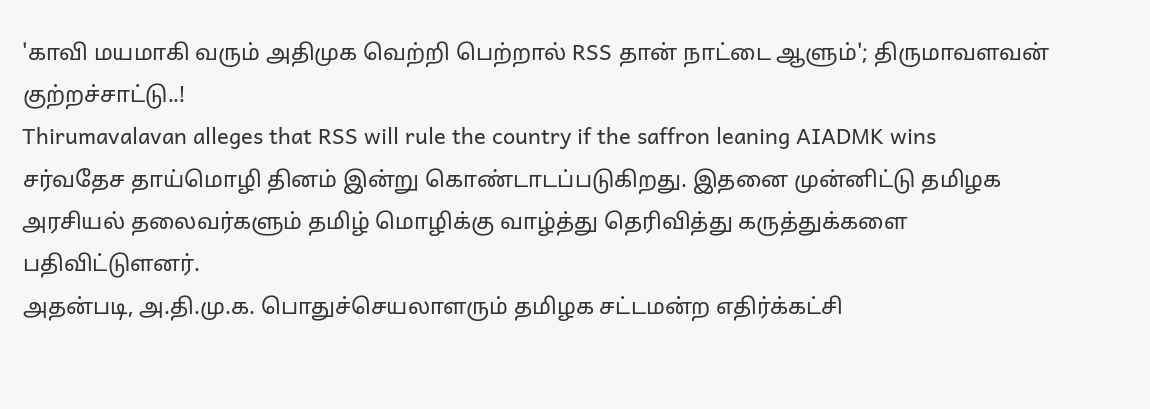'காவி மயமாகி வரும் அதிமுக வெற்றி பெற்றால் RSS தான் நாட்டை ஆளும்'; திருமாவளவன் குற்றச்சாட்டு..!
Thirumavalavan alleges that RSS will rule the country if the saffron leaning AIADMK wins
சர்வதேச தாய்மொழி தினம் இன்று கொண்டாடப்படுகிறது. இதனை முன்னிட்டு தமிழக அரசியல் தலைவர்களும் தமிழ் மொழிக்கு வாழ்த்து தெரிவித்து கருத்துக்களை பதிவிட்டுளனர்.
அதன்படி, அ.தி.மு.க. பொதுச்செயலாளரும் தமிழக சட்டமன்ற எதிர்க்கட்சி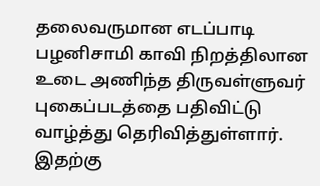தலைவருமான எடப்பாடி பழனிசாமி காவி நிறத்திலான உடை அணிந்த திருவள்ளுவர் புகைப்படத்தை பதிவிட்டு வாழ்த்து தெரிவித்துள்ளார். இதற்கு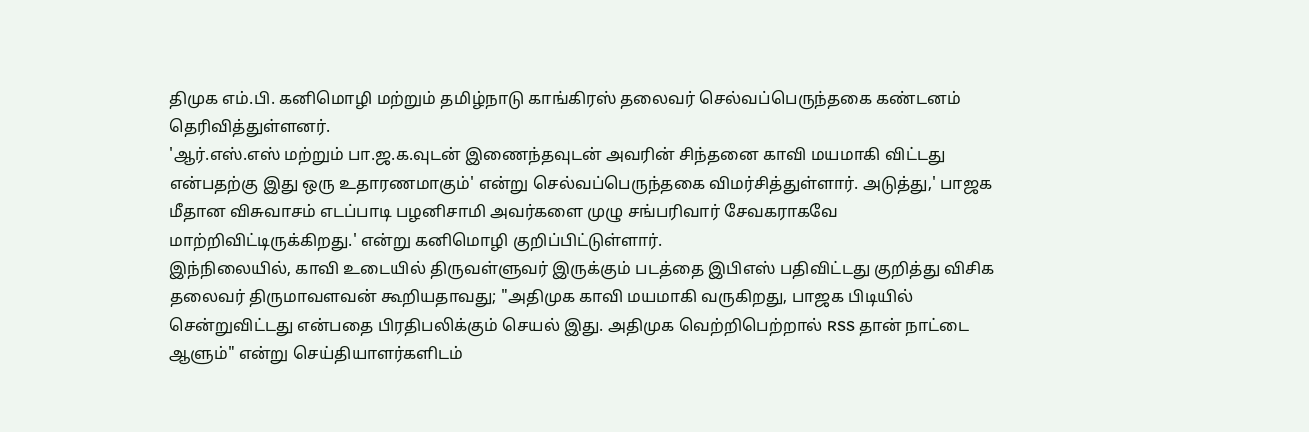திமுக எம்.பி. கனிமொழி மற்றும் தமிழ்நாடு காங்கிரஸ் தலைவர் செல்வப்பெருந்தகை கண்டனம் தெரிவித்துள்ளனர்.
'ஆர்.எஸ்.எஸ் மற்றும் பா.ஜ.க.வுடன் இணைந்தவுடன் அவரின் சிந்தனை காவி மயமாகி விட்டது என்பதற்கு இது ஒரு உதாரணமாகும்' என்று செல்வப்பெருந்தகை விமர்சித்துள்ளார். அடுத்து,' பாஜக மீதான விசுவாசம் எடப்பாடி பழனிசாமி அவர்களை முழு சங்பரிவார் சேவகராகவே மாற்றிவிட்டிருக்கிறது.' என்று கனிமொழி குறிப்பிட்டுள்ளார்.
இந்நிலையில், காவி உடையில் திருவள்ளுவர் இருக்கும் படத்தை இபிஎஸ் பதிவிட்டது குறித்து விசிக தலைவர் திருமாவளவன் கூறியதாவது; "அதிமுக காவி மயமாகி வருகிறது, பாஜக பிடியில் சென்றுவிட்டது என்பதை பிரதிபலிக்கும் செயல் இது. அதிமுக வெற்றிபெற்றால் RSS தான் நாட்டை ஆளும்" என்று செய்தியாளர்களிடம்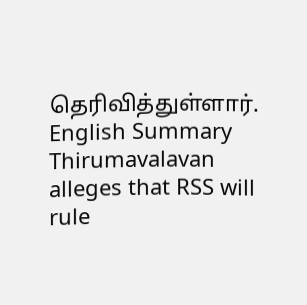தெரிவித்துள்ளார்.
English Summary
Thirumavalavan alleges that RSS will rule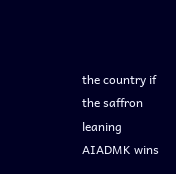the country if the saffron leaning AIADMK wins